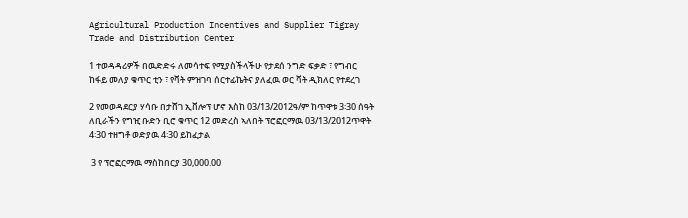Agricultural Production Incentives and Supplier Tigray Trade and Distribution Center

1 ተወዳዳሪዎች በዉድድሩ ለመሳተፍ የሚያስችላችሁ የታደሰ ንግድ ፍቃድ ፣ የግብር ከፋይ መለያ ቁጥር ቲን ፣ የቫት ምዝገባ ሰርተፊኬትና ያለፈዉ ወር ቫት ዲክለር የተደረገ

2 የመወዳደርያ ሃሳቡ በታሸገ ኢቨሎፕ ሆኖ እስከ 03/13/2012ዓ/ም ከጥዋቱ 3፡30 ሰዓት ለቢራችን የግዢ ቡድን ቢሮ ቁጥር 12 መድረስ ኣለበት ፕሮፎርማዉ 03/13/2012ጥዋት 4፡30 ተዘግቶ ወድያዉ 4፡30 ይከፈታል

 3 የ ፕሮፎርማዉ ማስከበርያ 30,000.00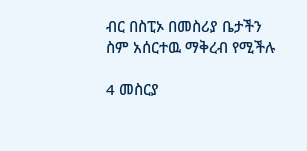ብር በስፒኦ በመስሪያ ቤታችን ስም አሰርተዉ ማቅረብ የሚችሉ

4 መስርያ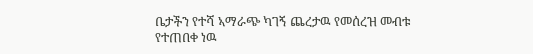ቤታችን የተሻ ኣማራጭ ካገኝ ጨረታዉ የመሰረዝ መብቱ የተጠበቀ ነዉ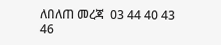ለበለጠ መረጃ  03 44 40 43 46